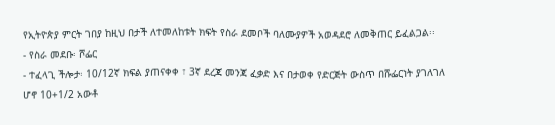የኢትዮጵያ ምርት ገበያ ከዚህ በታች ለተመለከቱት ክፍት የስራ ደመቦች ባለሙያዎች አወዳደሮ ለመቅጠር ይፈልጋል፡፡
- የስራ መደቡ፡ ሾፌር
- ተፈላጊ ችሎታ፡ 10/12ኛ ክፍል ያጠናቀቀ ፣ 3ኛ ደረጃ መንጃ ፈቃድ እና በታወቀ የድርጅት ውስጥ በሹፌርነት ያገለገለ ሆኖ 10+1/2 አውቶ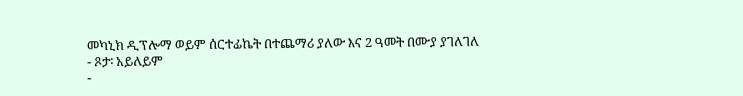መካኒክ ዲፕሎማ ወይም ሰርተፊኬት በተጨማሪ ያለው እና 2 ዓመት በሙያ ያገለገለ
- ጾታ፡ አይለይም
-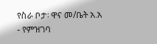የስራ ቦታ፡ ዋና መ/ቤት አ.አ
- የምዝገባ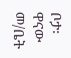ቦታ፡ ዋናው መ/ቤት